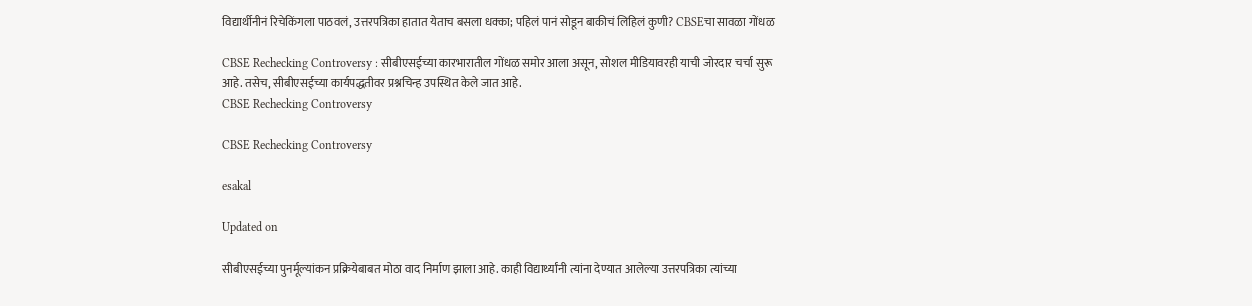विद्यार्थीनीनं रिचेकिंगला पाठवलं, उत्तरपत्रिका हातात येताच बसला धक्का; पहिलं पानं सोडून बाकीचं लिहिलं कुणी? CBSEचा सावळा गोंधळ

CBSE Rechecking Controversy : सीबीएसईच्या कारभारातील गोंधळ समोर आला असून, सोशल मीडियावरही याची जोरदार चर्चा सुरू आहे. तसेच, सीबीएसईच्या कार्यपद्धतीवर प्रश्नचिन्ह उपस्थित केले जात आहे.
CBSE Rechecking Controversy

CBSE Rechecking Controversy

esakal

Updated on

सीबीएसईच्या पुनर्मूल्यांकन प्रक्रियेबाबत मोठा वाद निर्माण झाला आहे. काही विद्यार्थ्यांनी त्यांना देण्यात आलेल्या उत्तरपत्रिका त्यांच्या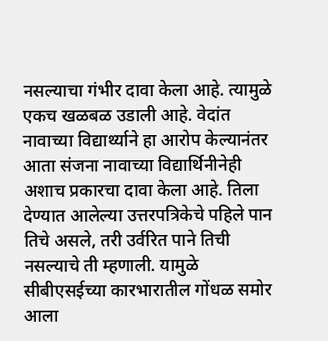नसल्याचा गंभीर दावा केला आहे. त्यामुळे एकच खळबळ उडाली आहे. वेदांत नावाच्या विद्यार्थ्याने हा आरोप केल्यानंतर आता संजना नावाच्या विद्यार्थिनीनेही अशाच प्रकारचा दावा केला आहे. तिला देण्यात आलेल्या उत्तरपत्रिकेचे पहिले पान तिचे असले, तरी उर्वरित पाने तिची नसल्याचे ती म्हणाली. यामुळे सीबीएसईच्या कारभारातील गोंधळ समोर आला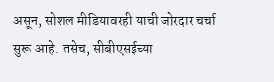असून, सोशल मीडियावरही याची जोरदार चर्चा सुरू आहे. तसेच, सीबीएसईच्या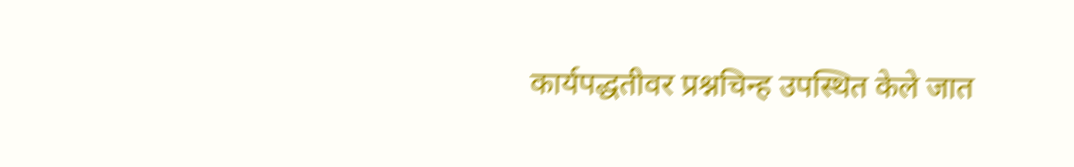कार्यपद्धतीवर प्रश्नचिन्ह उपस्थित केले जात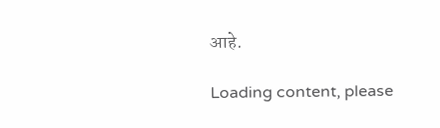आहे.

Loading content, please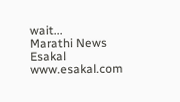wait...
Marathi News Esakal
www.esakal.com